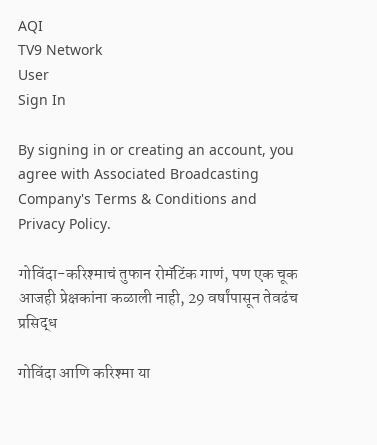AQI
TV9 Network
User
Sign In

By signing in or creating an account, you agree with Associated Broadcasting Company's Terms & Conditions and Privacy Policy.

गोविंदा-करिश्माचं तुफान रोमॅटिंक गाणं, पण एक चूक आजही प्रेक्षकांना कळाली नाही, 29 वर्षांपासून तेवढंच प्रसिद्ध

गोविंदा आणि करिश्मा या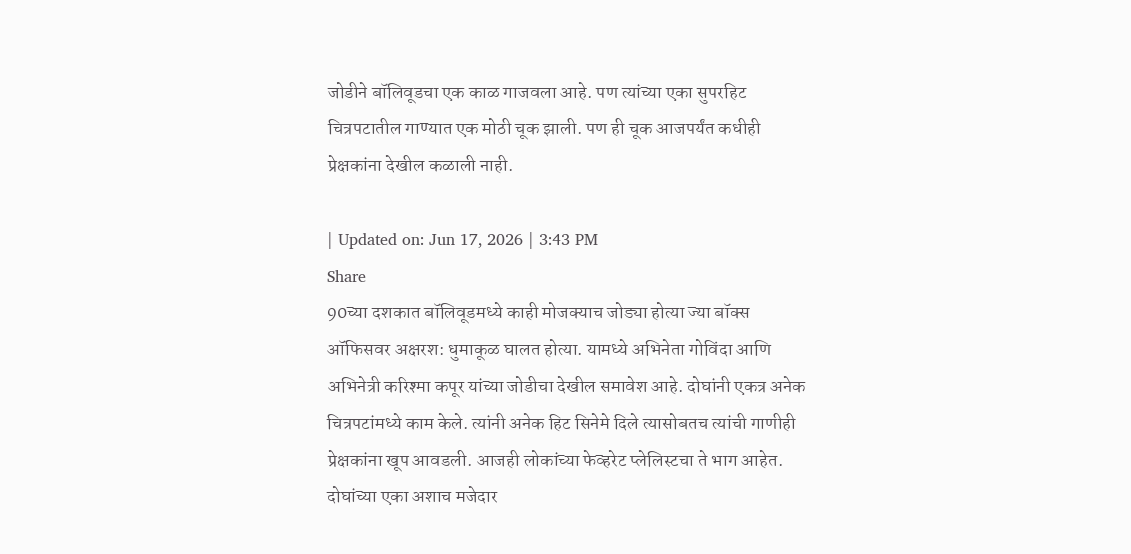जोडीने बॉलिवूडचा एक काळ गाजवला आहे. पण त्यांच्या एका सुपरहिट चित्रपटातील गाण्यात एक मोठी चूक झाली. पण ही चूक आजपर्यंत कधीही प्रेक्षकांना देखील कळाली नाही.

| Updated on: Jun 17, 2026 | 3:43 PM
Share
90च्या दशकात बॉलिवूडमध्ये काही मोजक्याच जोड्या होत्या ज्या बॉक्स ऑफिसवर अक्षरश: धुमाकूळ घालत होत्या. यामध्ये अभिनेता गोविंदा आणि अभिनेत्री करिश्मा कपूर यांच्या जोडीचा देखील समावेश आहे. दोघांनी एकत्र अनेक चित्रपटांमध्ये काम केले. त्यांनी अनेक हिट सिनेमे दिले त्यासोबतच त्यांची गाणीही प्रेक्षकांना खूप आवडली. आजही लोकांच्या फेव्हरेट प्लेलिस्टचा ते भाग आहेत. दोघांच्या एका अशाच मजेदार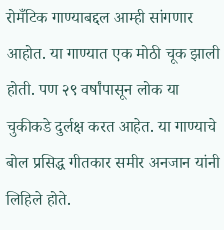रोमँटिक गाण्याबद्दल आम्ही सांगणार आहोत. या गाण्यात एक मोठी चूक झाली होती. पण २९ वर्षांपासून लोक या चुकीकडे दुर्लक्ष करत आहेत. या गाण्याचे बोल प्रसिद्ध गीतकार समीर अनजान यांनी लिहिले होते.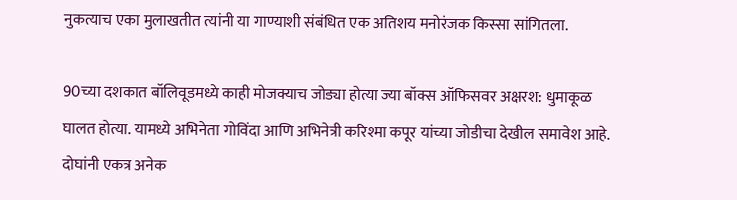नुकत्याच एका मुलाखतीत त्यांनी या गाण्याशी संबंधित एक अतिशय मनोरंजक किस्सा सांगितला.

90च्या दशकात बॉलिवूडमध्ये काही मोजक्याच जोड्या होत्या ज्या बॉक्स ऑफिसवर अक्षरश: धुमाकूळ घालत होत्या. यामध्ये अभिनेता गोविंदा आणि अभिनेत्री करिश्मा कपूर यांच्या जोडीचा देखील समावेश आहे. दोघांनी एकत्र अनेक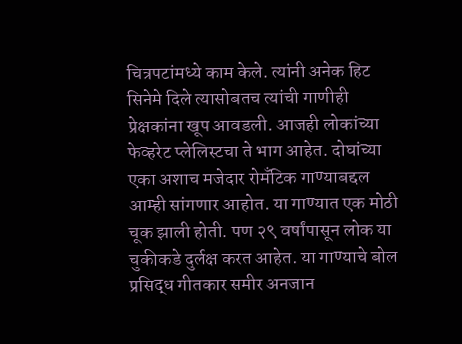चित्रपटांमध्ये काम केले. त्यांनी अनेक हिट सिनेमे दिले त्यासोबतच त्यांची गाणीही प्रेक्षकांना खूप आवडली. आजही लोकांच्या फेव्हरेट प्लेलिस्टचा ते भाग आहेत. दोघांच्या एका अशाच मजेदार रोमँटिक गाण्याबद्दल आम्ही सांगणार आहोत. या गाण्यात एक मोठी चूक झाली होती. पण २९ वर्षांपासून लोक या चुकीकडे दुर्लक्ष करत आहेत. या गाण्याचे बोल प्रसिद्ध गीतकार समीर अनजान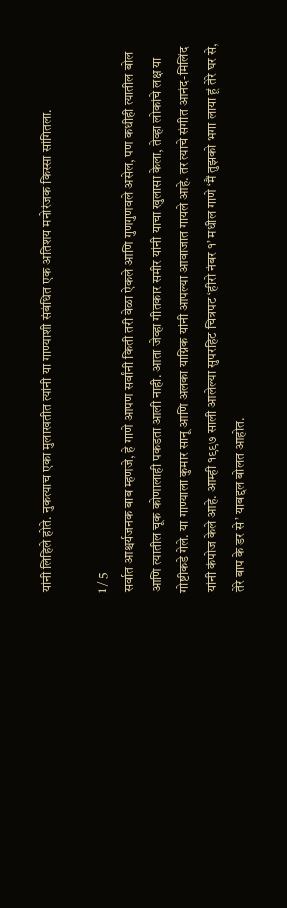यांनी लिहिले होते. नुकत्याच एका मुलाखतीत त्यांनी या गाण्याशी संबंधित एक अतिशय मनोरंजक किस्सा सांगितला.

1 / 5
सर्वात आश्चर्यजनक बाब म्हणजे, हे गाणे आपण सर्वांनी किती तरी वेळा ऐकले आणि गुणगुणवले असेल, पण कधीही त्यातील बोल आणि त्यातील चूक कोणालाही पकडता आली नाही. आता जेव्हा गीतकार समीर यांनी याचा खुलासा केला, तेव्हा लोकांचे लक्ष या गोष्टीकडे गेले. या गाण्याला कुमार सानू आणि अलका याग्निक यांनी आपल्या आवाजात गायले आहे. तर त्याचे संगीत आनंद-मिलिंद यांनी कंपोज केले आहे. आम्ही १९९७ साली आलेल्या सुपरहिट चित्रपट ‘हीरो नंबर १’ मधील गाणे ‘मैं तुझको भगा लाया हूं तेरे घर से, तेरे बाप के डर से’ याबद्दल बोलत आहोत.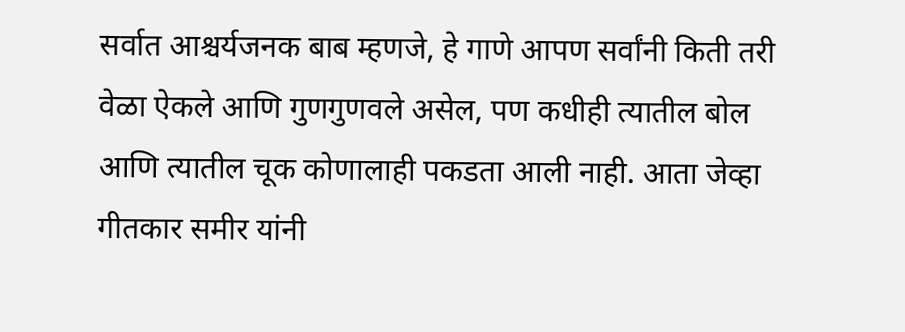सर्वात आश्चर्यजनक बाब म्हणजे, हे गाणे आपण सर्वांनी किती तरी वेळा ऐकले आणि गुणगुणवले असेल, पण कधीही त्यातील बोल आणि त्यातील चूक कोणालाही पकडता आली नाही. आता जेव्हा गीतकार समीर यांनी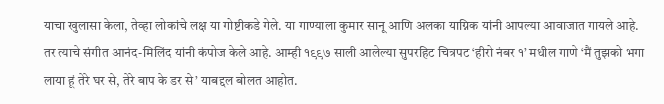याचा खुलासा केला, तेव्हा लोकांचे लक्ष या गोष्टीकडे गेले. या गाण्याला कुमार सानू आणि अलका याग्निक यांनी आपल्या आवाजात गायले आहे. तर त्याचे संगीत आनंद-मिलिंद यांनी कंपोज केले आहे. आम्ही १९९७ साली आलेल्या सुपरहिट चित्रपट ‘हीरो नंबर १’ मधील गाणे ‘मैं तुझको भगा लाया हूं तेरे घर से, तेरे बाप के डर से’ याबद्दल बोलत आहोत.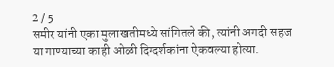2 / 5
समीर यांनी एका मुलाखतीमध्ये सांगितले की, त्यांनी अगदी सहज या गाण्याच्या काही ओळी दिग्दर्शकांना ऐकवल्या होत्या.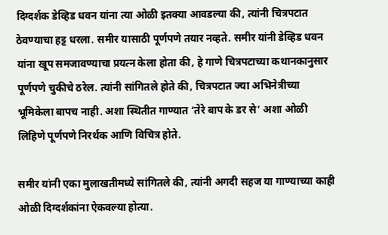दिग्दर्शक डेव्हिड धवन यांना त्या ओळी इतक्या आवडल्या की, त्यांनी चित्रपटात ठेवण्याचा हट्ट धरला. समीर यासाठी पूर्णपणे तयार नव्हते. समीर यांनी डेव्हिड धवन यांना खूप समजावण्याचा प्रयत्न केला होता की, हे गाणे चित्रपटाच्या कथानकानुसार पूर्णपणे चुकीचे ठरेल. त्यांनी सांगितले होते की, चित्रपटात ज्या अभिनेत्रीच्या भूमिकेला बापच नाही. अशा स्थितीत गाण्यात ‘तेरे बाप के डर से’ अशा ओळी लिहिणे पूर्णपणे निरर्थक आणि विचित्र होते.

समीर यांनी एका मुलाखतीमध्ये सांगितले की, त्यांनी अगदी सहज या गाण्याच्या काही ओळी दिग्दर्शकांना ऐकवल्या होत्या.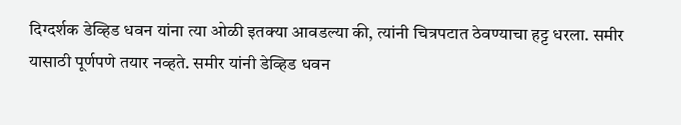दिग्दर्शक डेव्हिड धवन यांना त्या ओळी इतक्या आवडल्या की, त्यांनी चित्रपटात ठेवण्याचा हट्ट धरला. समीर यासाठी पूर्णपणे तयार नव्हते. समीर यांनी डेव्हिड धवन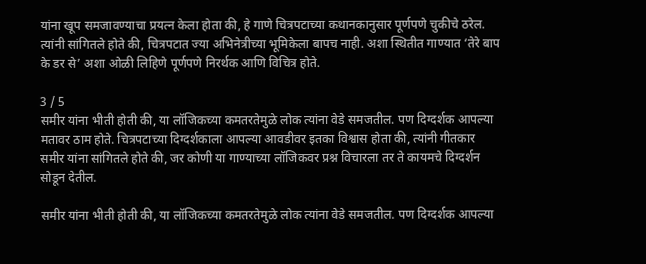यांना खूप समजावण्याचा प्रयत्न केला होता की, हे गाणे चित्रपटाच्या कथानकानुसार पूर्णपणे चुकीचे ठरेल. त्यांनी सांगितले होते की, चित्रपटात ज्या अभिनेत्रीच्या भूमिकेला बापच नाही. अशा स्थितीत गाण्यात ‘तेरे बाप के डर से’ अशा ओळी लिहिणे पूर्णपणे निरर्थक आणि विचित्र होते.

3 / 5
समीर यांना भीती होती की, या लॉजिकच्या कमतरतेमुळे लोक त्यांना वेडे समजतील. पण दिग्दर्शक आपल्या मतावर ठाम होते. चित्रपटाच्या दिग्दर्शकाला आपल्या आवडीवर इतका विश्वास होता की, त्यांनी गीतकार समीर यांना सांगितले होते की, जर कोणी या गाण्याच्या लॉजिकवर प्रश्न विचारला तर ते कायमचे दिग्दर्शन सोडून देतील.

समीर यांना भीती होती की, या लॉजिकच्या कमतरतेमुळे लोक त्यांना वेडे समजतील. पण दिग्दर्शक आपल्या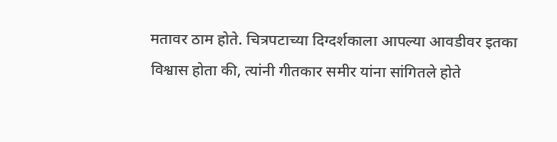मतावर ठाम होते. चित्रपटाच्या दिग्दर्शकाला आपल्या आवडीवर इतका विश्वास होता की, त्यांनी गीतकार समीर यांना सांगितले होते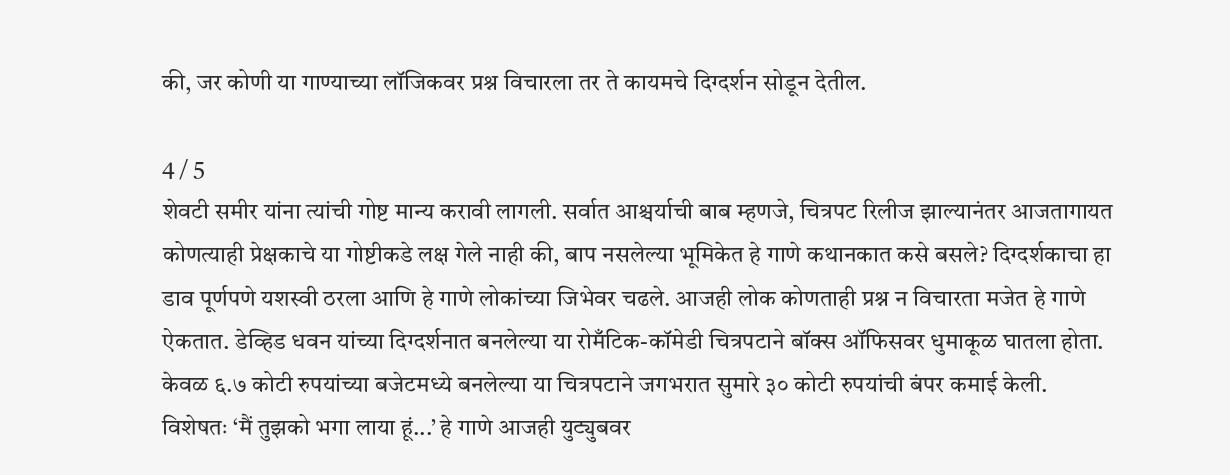की, जर कोणी या गाण्याच्या लॉजिकवर प्रश्न विचारला तर ते कायमचे दिग्दर्शन सोडून देतील.

4 / 5
शेवटी समीर यांना त्यांची गोष्ट मान्य करावी लागली. सर्वात आश्चर्याची बाब म्हणजे, चित्रपट रिलीज झाल्यानंतर आजतागायत कोणत्याही प्रेक्षकाचे या गोष्टीकडे लक्ष गेले नाही की, बाप नसलेल्या भूमिकेत हे गाणे कथानकात कसे बसले? दिग्दर्शकाचा हा डाव पूर्णपणे यशस्वी ठरला आणि हे गाणे लोकांच्या जिभेवर चढले. आजही लोक कोणताही प्रश्न न विचारता मजेत हे गाणे ऐकतात. डेव्हिड धवन यांच्या दिग्दर्शनात बनलेल्या या रोमँटिक-कॉमेडी चित्रपटाने बॉक्स ऑफिसवर धुमाकूळ घातला होता. केवळ ६.७ कोटी रुपयांच्या बजेटमध्ये बनलेल्या या चित्रपटाने जगभरात सुमारे ३० कोटी रुपयांची बंपर कमाई केली. विशेषतः ‘मैं तुझको भगा लाया हूं...’ हे गाणे आजही युट्युबवर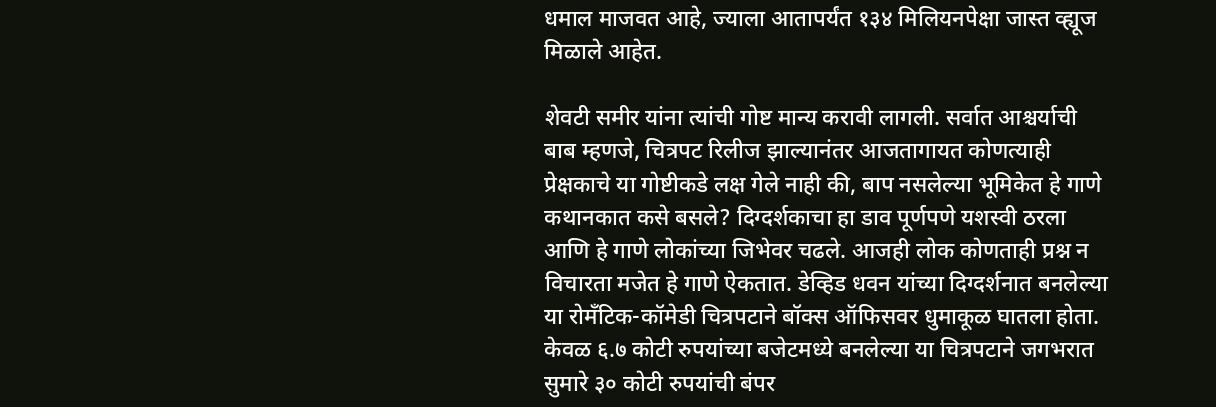धमाल माजवत आहे, ज्याला आतापर्यंत १३४ मिलियनपेक्षा जास्त व्ह्यूज मिळाले आहेत.

शेवटी समीर यांना त्यांची गोष्ट मान्य करावी लागली. सर्वात आश्चर्याची बाब म्हणजे, चित्रपट रिलीज झाल्यानंतर आजतागायत कोणत्याही प्रेक्षकाचे या गोष्टीकडे लक्ष गेले नाही की, बाप नसलेल्या भूमिकेत हे गाणे कथानकात कसे बसले? दिग्दर्शकाचा हा डाव पूर्णपणे यशस्वी ठरला आणि हे गाणे लोकांच्या जिभेवर चढले. आजही लोक कोणताही प्रश्न न विचारता मजेत हे गाणे ऐकतात. डेव्हिड धवन यांच्या दिग्दर्शनात बनलेल्या या रोमँटिक-कॉमेडी चित्रपटाने बॉक्स ऑफिसवर धुमाकूळ घातला होता. केवळ ६.७ कोटी रुपयांच्या बजेटमध्ये बनलेल्या या चित्रपटाने जगभरात सुमारे ३० कोटी रुपयांची बंपर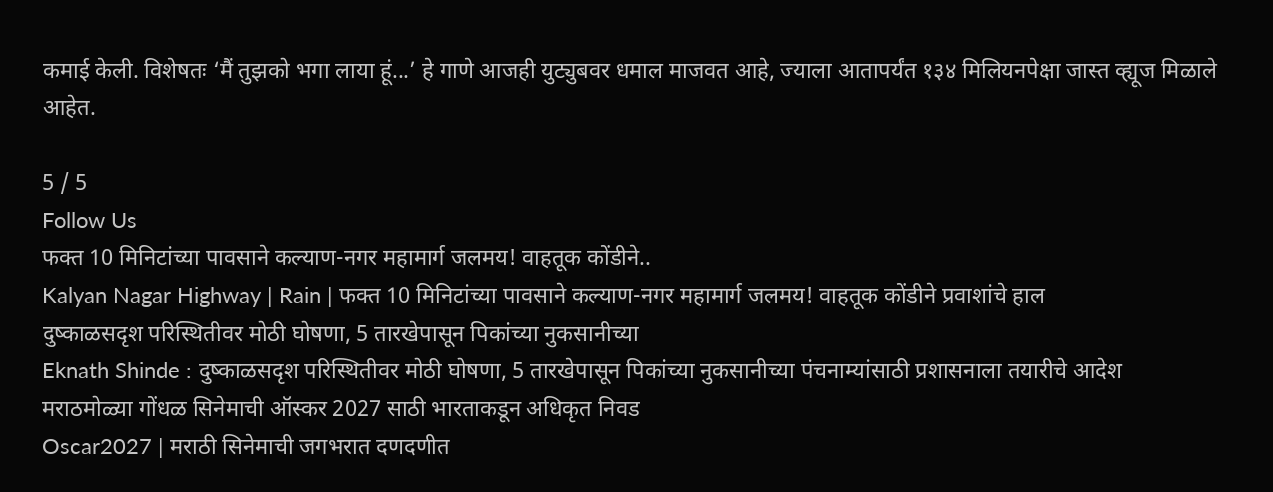कमाई केली. विशेषतः ‘मैं तुझको भगा लाया हूं...’ हे गाणे आजही युट्युबवर धमाल माजवत आहे, ज्याला आतापर्यंत १३४ मिलियनपेक्षा जास्त व्ह्यूज मिळाले आहेत.

5 / 5
Follow Us
फक्त 10 मिनिटांच्या पावसाने कल्याण-नगर महामार्ग जलमय! वाहतूक कोंडीने..
Kalyan Nagar Highway | Rain | फक्त 10 मिनिटांच्या पावसाने कल्याण-नगर महामार्ग जलमय! वाहतूक कोंडीने प्रवाशांचे हाल
दुष्काळसदृश परिस्थितीवर मोठी घोषणा, 5 तारखेपासून पिकांच्या नुकसानीच्या
Eknath Shinde : दुष्काळसदृश परिस्थितीवर मोठी घोषणा, 5 तारखेपासून पिकांच्या नुकसानीच्या पंचनाम्यांसाठी प्रशासनाला तयारीचे आदेश
मराठमोळ्या गोंधळ सिनेमाची ऑस्कर 2027 साठी भारताकडून अधिकृत निवड
Oscar2027 | मराठी सिनेमाची जगभरात दणदणीत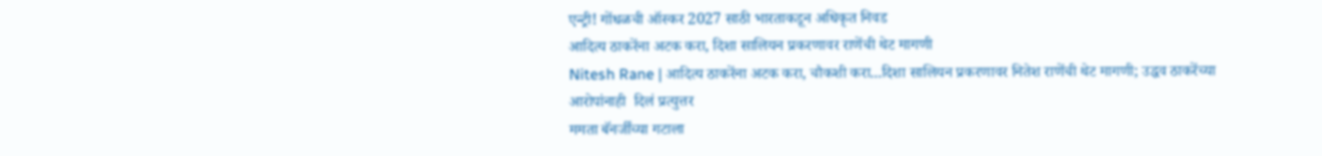एन्ट्री! गोंधळची ऑस्कर 2027 साठी भारताकडून अधिकृत निवड
आदित्य ठाकरेंना अटक करा, दिशा सालियन प्रकरणावर राणेंची थेट मागणी
Nitesh Rane | आदित्य ठाकरेंना अटक करा, चौकशी करा...दिशा सालियन प्रकरणावर नितेश राणेंची थेट मागणी; उद्धव ठाकरेंच्या आरोपांनाही  दिलं प्रत्युत्तर
ममता बॅनर्जींच्या गटाला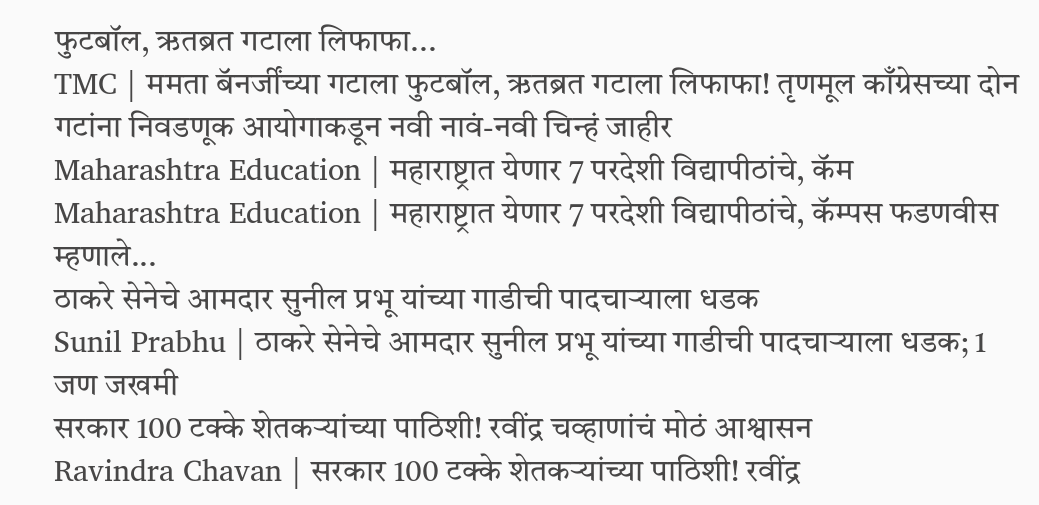फुटबॉल, ऋतब्रत गटाला लिफाफा...
TMC | ममता बॅनर्जींच्या गटाला फुटबॉल, ऋतब्रत गटाला लिफाफा! तृणमूल काँग्रेसच्या दोन गटांना निवडणूक आयोगाकडून नवी नावं-नवी चिन्हं जाहीर
Maharashtra Education | महाराष्ट्रात येणार 7 परदेशी विद्यापीठांचे, कॅम
Maharashtra Education | महाराष्ट्रात येणार 7 परदेशी विद्यापीठांचे, कॅम्पस फडणवीस म्हणाले...
ठाकरे सेनेचे आमदार सुनील प्रभू यांच्या गाडीची पादचाऱ्याला धडक
Sunil Prabhu | ठाकरे सेनेचे आमदार सुनील प्रभू यांच्या गाडीची पादचाऱ्याला धडक; 1 जण जखमी
सरकार 100 टक्के शेतकऱ्यांच्या पाठिशी! रवींद्र चव्हाणांचं मोठं आश्वासन
Ravindra Chavan | सरकार 100 टक्के शेतकऱ्यांच्या पाठिशी! रवींद्र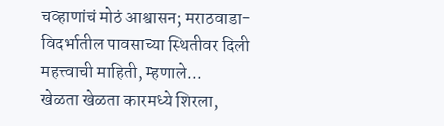चव्हाणांचं मोठं आश्वासन; मराठवाडा-विदर्भातील पावसाच्या स्थितीवर दिली महत्त्वाची माहिती, म्हणाले...
खेळता खेळता कारमध्ये शिरला,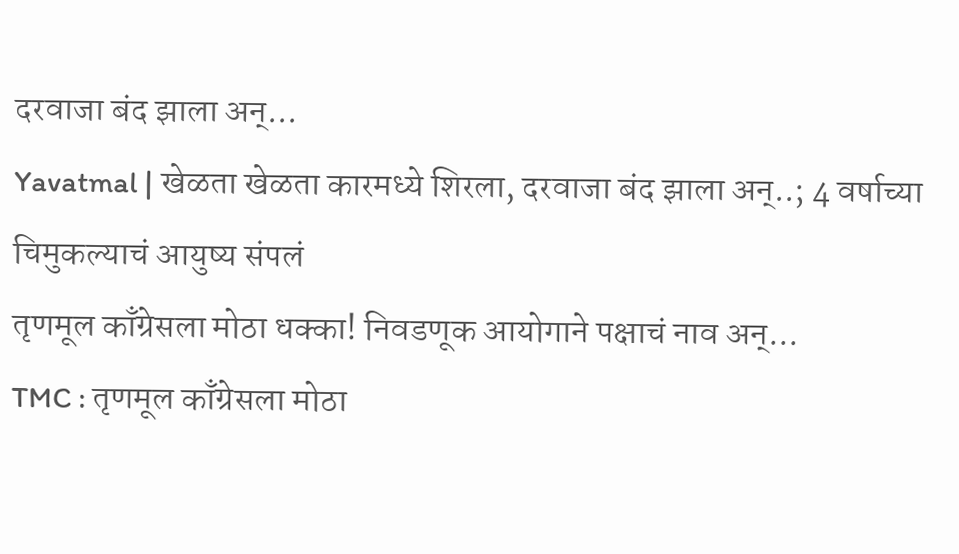दरवाजा बंद झाला अन्...
Yavatmal | खेळता खेळता कारमध्ये शिरला, दरवाजा बंद झाला अन्..; 4 वर्षाच्या चिमुकल्याचं आयुष्य संपलं
तृणमूल काँग्रेसला मोठा धक्का! निवडणूक आयोगाने पक्षाचं नाव अन्...
TMC : तृणमूल काँग्रेसला मोठा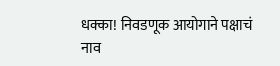धक्का! निवडणूक आयोगाने पक्षाचं नाव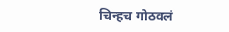चिन्हच गोठवलं